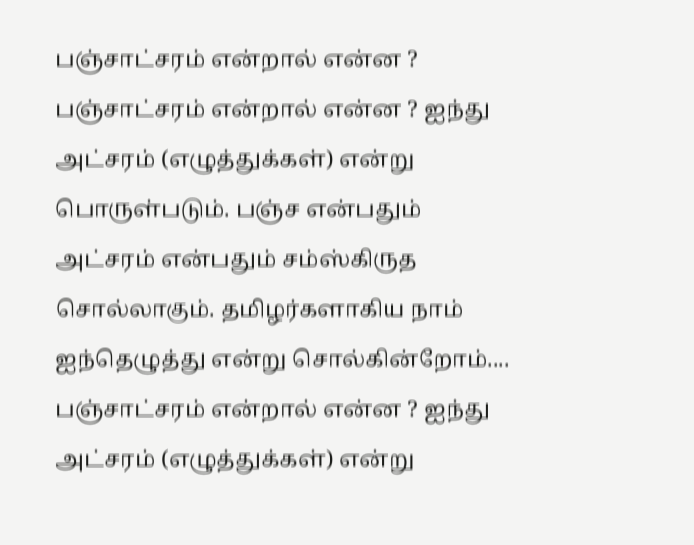பஞ்சாட்சரம் என்றால் என்ன ?
பஞ்சாட்சரம் என்றால் என்ன ? ஐந்து அட்சரம் (எழுத்துக்கள்) என்று பொருள்படும். பஞ்ச என்பதும் அட்சரம் என்பதும் சம்ஸ்கிருத சொல்லாகும். தமிழர்களாகிய நாம் ஐந்தெழுத்து என்று சொல்கின்றோம்....
பஞ்சாட்சரம் என்றால் என்ன ? ஐந்து அட்சரம் (எழுத்துக்கள்) என்று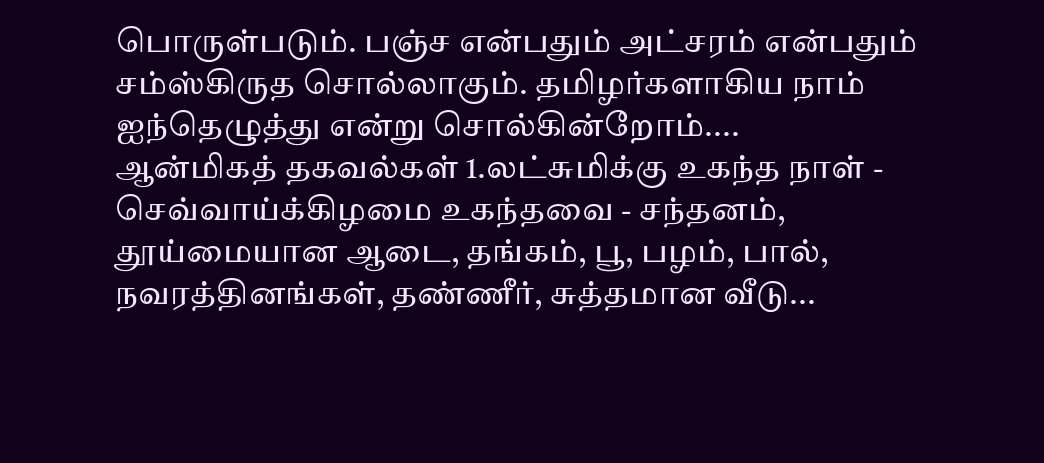பொருள்படும். பஞ்ச என்பதும் அட்சரம் என்பதும் சம்ஸ்கிருத சொல்லாகும். தமிழர்களாகிய நாம் ஐந்தெழுத்து என்று சொல்கின்றோம்....
ஆன்மிகத் தகவல்கள் 1.லட்சுமிக்கு உகந்த நாள் - செவ்வாய்க்கிழமை உகந்தவை - சந்தனம், தூய்மையான ஆடை, தங்கம், பூ, பழம், பால், நவரத்தினங்கள், தண்ணீர், சுத்தமான வீடு...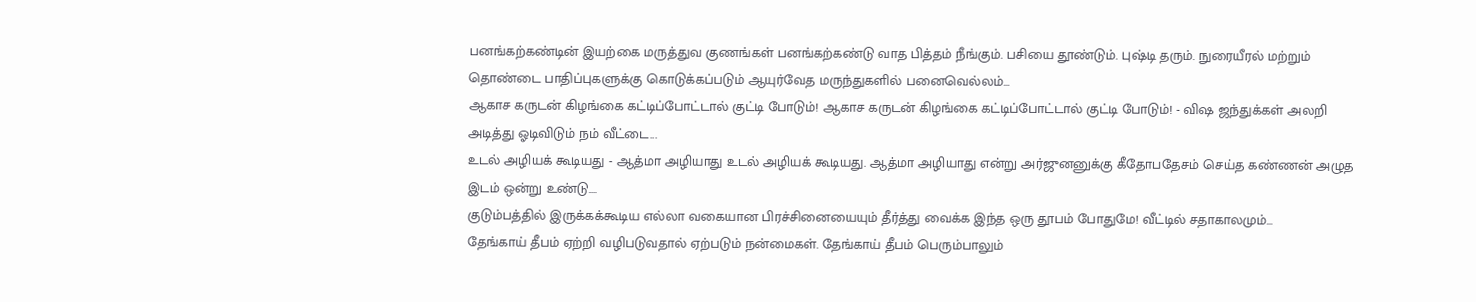பனங்கற்கண்டின் இயற்கை மருத்துவ குணங்கள் பனங்கற்கண்டு வாத பித்தம் நீங்கும். பசியை தூண்டும். புஷ்டி தரும். நுரையீரல் மற்றும் தொண்டை பாதிப்புகளுக்கு கொடுக்கப்படும் ஆயுர்வேத மருந்துகளில் பனைவெல்லம்...
ஆகாச கருடன் கிழங்கை கட்டிப்போட்டால் குட்டி போடும்! ஆகாச கருடன் கிழங்கை கட்டிப்போட்டால் குட்டி போடும்! - விஷ ஜந்துக்கள் அலறி அடித்து ஓடிவிடும் நம் வீட்டை...
உடல் அழியக் கூடியது - ஆத்மா அழியாது உடல் அழியக் கூடியது. ஆத்மா அழியாது என்று அர்ஜுனனுக்கு கீதோபதேசம் செய்த கண்ணன் அழுத இடம் ஒன்று உண்டு....
குடும்பத்தில் இருக்கக்கூடிய எல்லா வகையான பிரச்சினையையும் தீர்த்து வைக்க இந்த ஒரு தூபம் போதுமே! வீட்டில் சதாகாலமும்...
தேங்காய் தீபம் ஏற்றி வழிபடுவதால் ஏற்படும் நன்மைகள். தேங்காய் தீபம் பெரும்பாலும்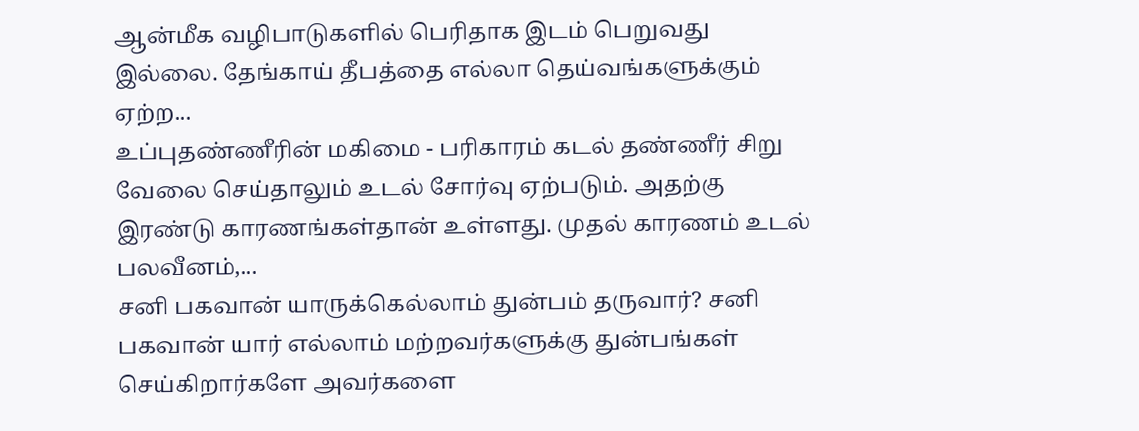ஆன்மீக வழிபாடுகளில் பெரிதாக இடம் பெறுவது இல்லை. தேங்காய் தீபத்தை எல்லா தெய்வங்களுக்கும் ஏற்ற...
உப்புதண்ணீரின் மகிமை - பரிகாரம் கடல் தண்ணீர் சிறு வேலை செய்தாலும் உடல் சோர்வு ஏற்படும். அதற்கு இரண்டு காரணங்கள்தான் உள்ளது. முதல் காரணம் உடல் பலவீனம்,...
சனி பகவான் யாருக்கெல்லாம் துன்பம் தருவார்? சனி பகவான் யார் எல்லாம் மற்றவர்களுக்கு துன்பங்கள் செய்கிறார்களே அவர்களை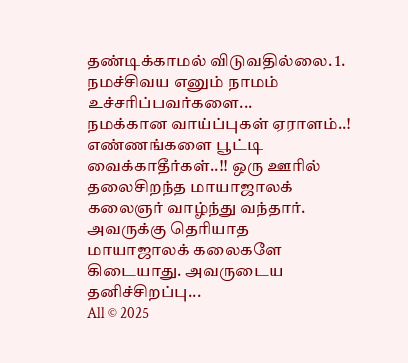தண்டிக்காமல் விடுவதில்லை. 1. நமச்சிவய எனும் நாமம் உச்சரிப்பவர்களை...
நமக்கான வாய்ப்புகள் ஏராளம்..! எண்ணங்களை பூட்டி வைக்காதீர்கள்..!! ஒரு ஊரில் தலைசிறந்த மாயாஜாலக் கலைஞர் வாழ்ந்து வந்தார். அவருக்கு தெரியாத மாயாஜாலக் கலைகளே கிடையாது. அவருடைய தனிச்சிறப்பு...
All © 2025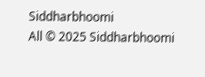Siddharbhoomi
All © 2025 Siddharbhoomi